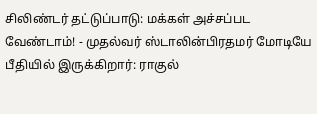சிலிண்டர் தட்டுப்பாடு: மக்கள் அச்சப்பட வேண்டாம்! - முதல்வர் ஸ்டாலின்பிரதமர் மோடியே பீதியில் இருக்கிறார்: ராகுல்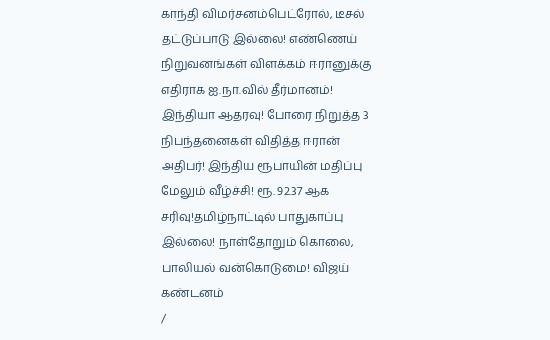காந்தி விமர்சனம்பெட்ரோல், டீசல் தட்டுப்பாடு இல்லை! எண்ணெய் நிறுவனங்கள் விளக்கம் ஈரானுக்கு எதிராக ஐ.நா.வில் தீர்மானம்! இந்தியா ஆதரவு! போரை நிறுத்த 3 நிபந்தனைகள் விதித்த ஈரான் அதிபர்! இந்திய ரூபாயின் மதிப்பு மேலும் வீழ்ச்சி! ரூ. 92.37 ஆக சரிவு!தமிழ்நாட்டில் பாதுகாப்பு இல்லை! நாள்தோறும் கொலை, பாலியல் வன்கொடுமை! விஜய் கண்டனம்
/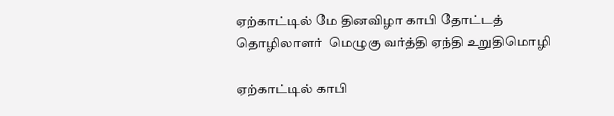ஏற்காட்டில் மே தினவிழா காபி தோட்டத் தொழிலாளர்  மெழுகு வர்த்தி ஏந்தி உறுதிமொழி

ஏற்காட்டில் காபி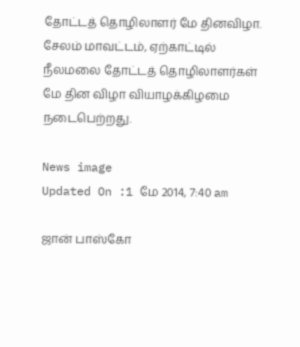தோட்டத் தொழிலாளர் மே தினவிழா. சேலம் மாவட்டம், ஏற்காட்டில்  நீலமலை தோட்டத் தொழிலாளர்கள் மே தின விழா வியாழக்கிழமை நடைபெற்றது.

News image
Updated On :1 மே 2014, 7:40 am

ஜான் பாஸ்கோ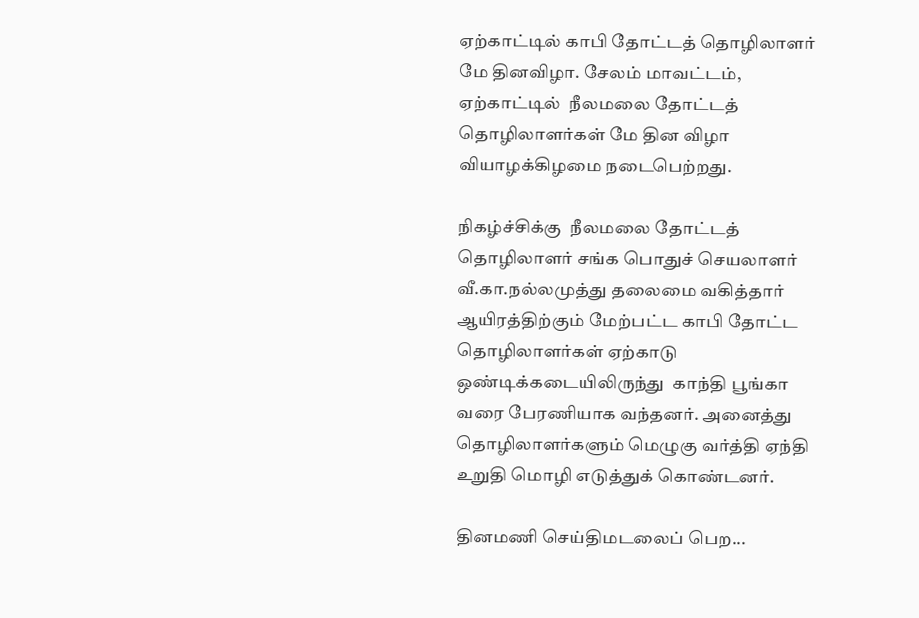ஏற்காட்டில் காபி தோட்டத் தொழிலாளர் மே தினவிழா. சேலம் மாவட்டம், ஏற்காட்டில்  நீலமலை தோட்டத் தொழிலாளர்கள் மே தின விழா வியாழக்கிழமை நடைபெற்றது.

நிகழ்ச்சிக்கு  நீலமலை தோட்டத் தொழிலாளர் சங்க பொதுச் செயலாளர் வீ.கா.நல்லமுத்து தலைமை வகித்தார் ஆயிரத்திற்கும் மேற்பட்ட காபி தோட்ட தொழிலாளர்கள் ஏற்காடு ஒண்டிக்கடையிலிருந்து  காந்தி பூங்கா வரை பேரணியாக வந்தனர். அனைத்து தொழிலாளர்களும் மெழுகு வர்த்தி ஏந்தி உறுதி மொழி எடுத்துக் கொண்டனர்.

தினமணி செய்திமடலைப் பெற...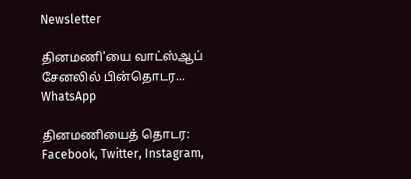Newsletter

தினமணி'யை வாட்ஸ்ஆப் சேனலில் பின்தொடர... WhatsApp

தினமணியைத் தொடர: Facebook, Twitter, Instagram,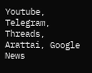Youtube, Telegram, Threads, Arattai, Google News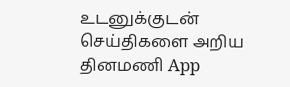உடனுக்குடன் செய்திகளை அறிய தினமணி App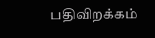பதிவிறக்கம்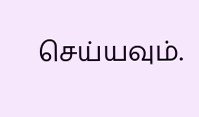செய்யவும்.